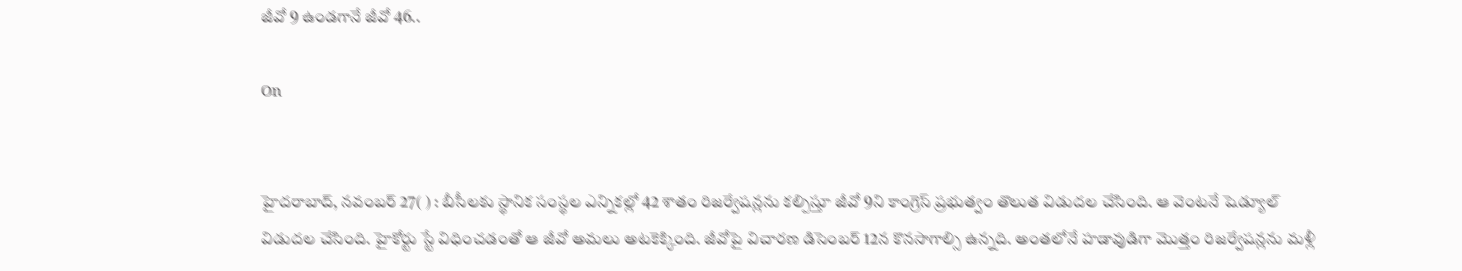జీవో 9 ఉండగానే జీవో 46..

On


హైదరాబాద్‌, నవంబర్‌ 27( ) : బీసీలకు స్థానిక సంస్థల ఎన్నికల్లో 42 శాతం రిజర్వేషన్లను కల్పిస్తూ జీవో 9ని కాంగ్రెస్‌ ప్రభుత్వం తొలుత విడుదల చేసింది. ఆ వెంటనే షెడ్యూల్‌ విడుదల చేసింది. హైకోర్టు స్టే విధించడంతో ఆ జీవో అమలు అటకెక్కింది. జీవోపై విచారణ డిసెంబర్‌ 12న కొనసాగాల్సి ఉన్నది. అంతలోనే హడావుడిగా మొత్తం రిజర్వేషన్లను మళ్లీ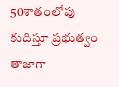50శాతంలోపు కుదిస్తూ ప్రభుత్వం తాజాగా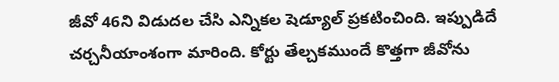జీవో 46ని విడుదల చేసి ఎన్నికల షెడ్యూల్‌ ప్రకటించింది. ఇప్పుడిదే చర్చనీయాంశంగా మారింది. కోర్టు తేల్చకముందే కొత్తగా జీవోను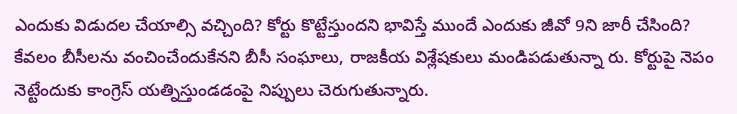ఎందుకు విడుదల చేయాల్సి వచ్చింది? కోర్టు కొట్టేస్తుందని భావిస్తే ముందే ఎందుకు జీవో 9ని జారీ చేసింది? కేవలం బీసీలను వంచించేందుకేనని బీసీ సంఘాలు, రాజకీయ విశ్లేషకులు మండిపడుతున్నా రు. కోర్టుపై నెపం నెట్టేందుకు కాంగ్రెస్‌ యత్నిస్తుండడంపై నిప్పులు చెరుగుతున్నారు.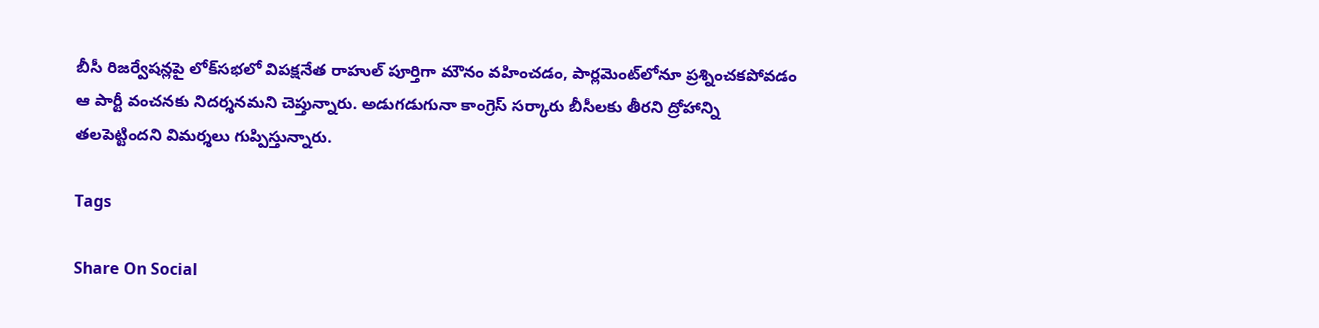బీసీ రిజర్వేషన్లపై లోక్‌సభలో విపక్షనేత రాహుల్‌ పూర్తిగా మౌనం వహించడం, పార్లమెంట్‌లోనూ ప్రశ్నించకపోవడం ఆ పార్టీ వంచనకు నిదర్శనమని చెప్తున్నారు. అడుగడుగునా కాంగ్రెస్‌ సర్కారు బీసీలకు తీరని ద్రోహాన్ని తలపెట్టిందని విమర్శలు గుప్పిస్తున్నారు.

Tags

Share On Social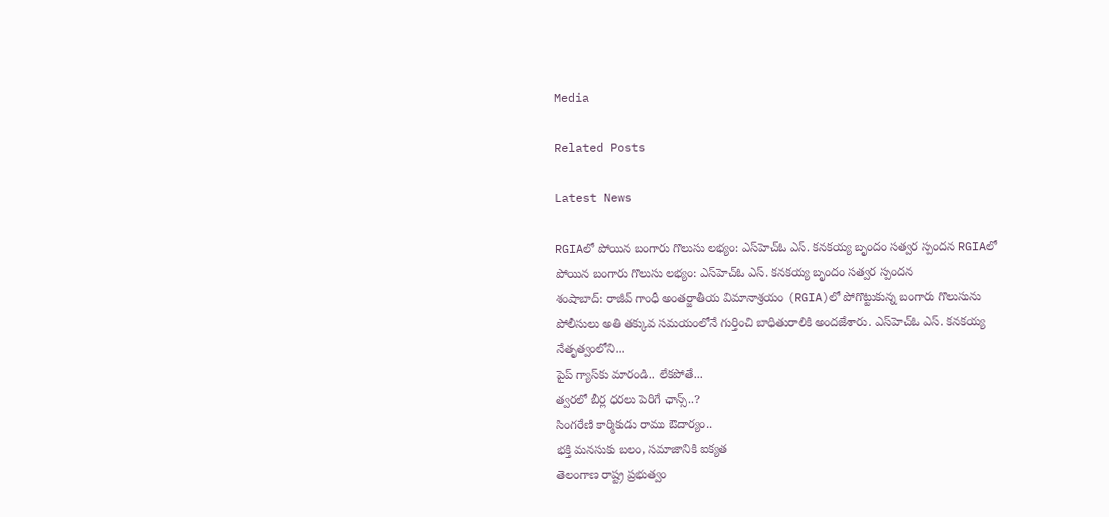Media

Related Posts

Latest News

RGIAలో పోయిన బంగారు గొలుసు లభ్యం: ఎస్‌హెచ్‌ఓ ఎస్. కనకయ్య బృందం సత్వర స్పందన RGIAలో పోయిన బంగారు గొలుసు లభ్యం: ఎస్‌హెచ్‌ఓ ఎస్. కనకయ్య బృందం సత్వర స్పందన
శంషాబాద్: రాజీవ్ గాంధీ అంతర్జాతీయ విమానాశ్రయం (RGIA)లో పోగొట్టుకున్న బంగారు గొలుసును పోలీసులు అతి తక్కువ సమయంలోనే గుర్తించి బాధితురాలికి అందజేశారు. ఎస్‌హెచ్‌ఓ ఎస్. కనకయ్య నేతృత్వంలోని...
పైప్‌ గ్యాస్‌కు మారండి.. లేకపోతే...
త్వరలో బీర్ల ధరలు పెరిగే ఛాన్స్..?
సింగరేణి కార్మికుడు రాము ఔదార్యం..
భక్తి మనసుకు బలం, సమాజానికి ఐక్యత
తెలంగాణ రాష్ట్ర ప్రభుత్వం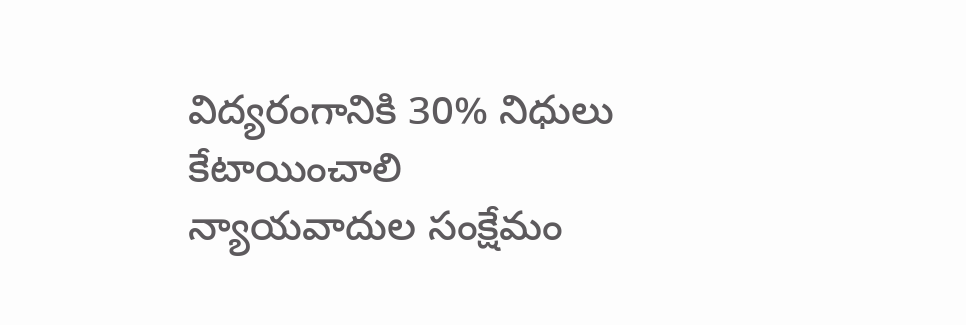విద్యరంగానికి 30% నిధులు కేటాయించాలి
న్యాయవాదుల సంక్షేమం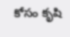కోసం కృషి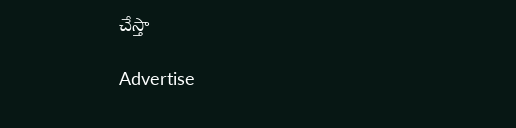చేస్తా

Advertise